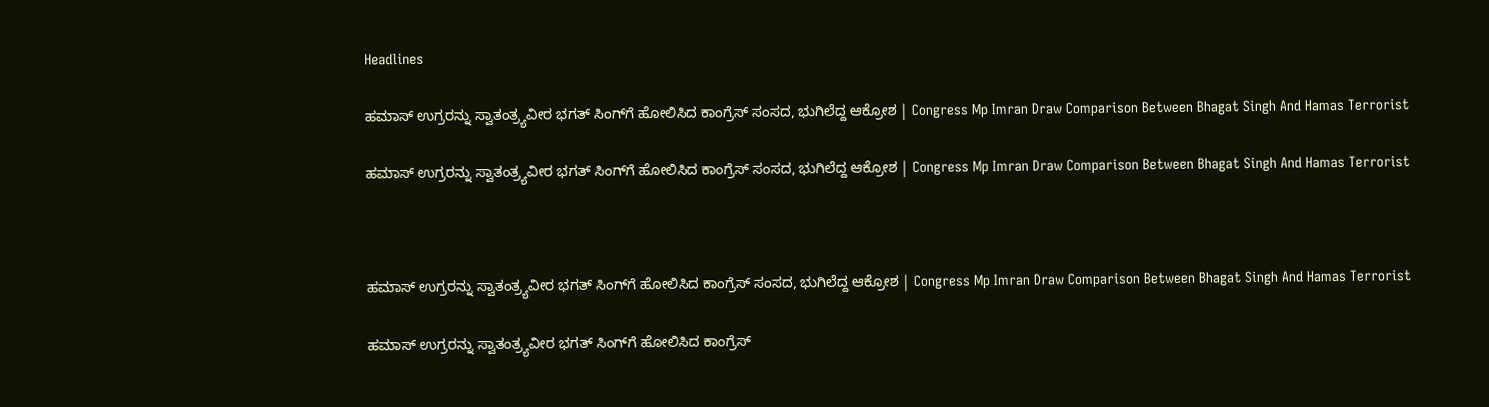Headlines

ಹಮಾಸ್ ಉಗ್ರರನ್ನು ಸ್ವಾತಂತ್ರ್ಯವೀರ ಭಗತ್ ಸಿಂಗ್‌ಗೆ ಹೋಲಿಸಿದ ಕಾಂಗ್ರೆಸ್ ಸಂಸದ, ಭುಗಿಲೆದ್ದ ಆಕ್ರೋಶ | Congress Mp Imran Draw Comparison Between Bhagat Singh And Hamas Terrorist

ಹಮಾಸ್ ಉಗ್ರರನ್ನು ಸ್ವಾತಂತ್ರ್ಯವೀರ ಭಗತ್ ಸಿಂಗ್‌ಗೆ ಹೋಲಿಸಿದ ಕಾಂಗ್ರೆಸ್ ಸಂಸದ, ಭುಗಿಲೆದ್ದ ಆಕ್ರೋಶ | Congress Mp Imran Draw Comparison Between Bhagat Singh And Hamas Terrorist



ಹಮಾಸ್ ಉಗ್ರರನ್ನು ಸ್ವಾತಂತ್ರ್ಯವೀರ ಭಗತ್ ಸಿಂಗ್‌ಗೆ ಹೋಲಿಸಿದ ಕಾಂಗ್ರೆಸ್ ಸಂಸದ, ಭುಗಿಲೆದ್ದ ಆಕ್ರೋಶ | Congress Mp Imran Draw Comparison Between Bhagat Singh And Hamas Terrorist

ಹಮಾಸ್ ಉಗ್ರರನ್ನು ಸ್ವಾತಂತ್ರ್ಯವೀರ ಭಗತ್ ಸಿಂಗ್‌ಗೆ ಹೋಲಿಸಿದ ಕಾಂಗ್ರೆಸ್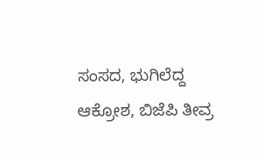ಸಂಸದ, ಭುಗಿಲೆದ್ದ ಆಕ್ರೋಶ, ಬಿಜೆಪಿ ತೀವ್ರ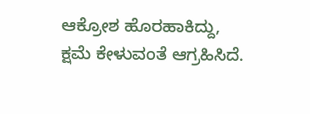ಆಕ್ರೋಶ ಹೊರಹಾಕಿದ್ದು, ಕ್ಷಮೆ ಕೇಳುವಂತೆ ಆಗ್ರಹಿಸಿದೆ.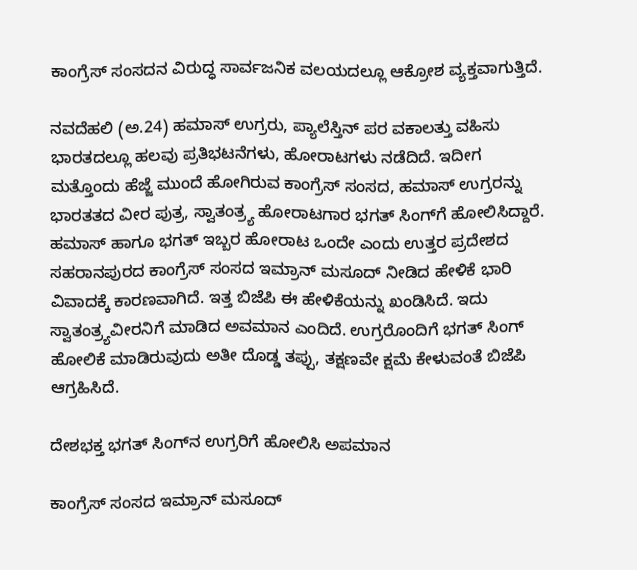ಕಾಂಗ್ರೆಸ್ ಸಂಸದನ ವಿರುದ್ಧ ಸಾರ್ವಜನಿಕ ವಲಯದಲ್ಲೂ ಆಕ್ರೋಶ ವ್ಯಕ್ತವಾಗುತ್ತಿದೆ.

ನವದೆಹಲಿ (ಅ.24) ಹಮಾಸ್ ಉಗ್ರರು, ಪ್ಯಾಲೆಸ್ತಿನ್ ಪರ ವಕಾಲತ್ತು ವಹಿಸು ಭಾರತದಲ್ಲೂ ಹಲವು ಪ್ರತಿಭಟನೆಗಳು, ಹೋರಾಟಗಳು ನಡೆದಿದೆ. ಇದೀಗ ಮತ್ತೊಂದು ಹೆಜ್ಜೆ ಮುಂದೆ ಹೋಗಿರುವ ಕಾಂಗ್ರೆಸ್ ಸಂಸದ, ಹಮಾಸ್ ಉಗ್ರರನ್ನು ಭಾರತತದ ವೀರ ಪುತ್ರ, ಸ್ವಾತಂತ್ರ್ಯ ಹೋರಾಟಗಾರ ಭಗತ್ ಸಿಂಗ್‌ಗೆ ಹೋಲಿಸಿದ್ದಾರೆ. ಹಮಾಸ್ ಹಾಗೂ ಭಗತ್ ಇಬ್ಬರ ಹೋರಾಟ ಒಂದೇ ಎಂದು ಉತ್ತರ ಪ್ರದೇಶದ ಸಹರಾನಪುರದ ಕಾಂಗ್ರೆಸ್ ಸಂಸದ ಇಮ್ರಾನ್ ಮಸೂದ್ ನೀಡಿದ ಹೇಳಿಕೆ ಭಾರಿ ವಿವಾದಕ್ಕೆ ಕಾರಣವಾಗಿದೆ. ಇತ್ತ ಬಿಜೆಪಿ ಈ ಹೇಳಿಕೆಯನ್ನು ಖಂಡಿಸಿದೆ. ಇದು ಸ್ವಾತಂತ್ರ್ಯವೀರನಿಗೆ ಮಾಡಿದ ಅವಮಾನ ಎಂದಿದೆ. ಉಗ್ರರೊಂದಿಗೆ ಭಗತ್ ಸಿಂಗ್ ಹೋಲಿಕೆ ಮಾಡಿರುವುದು ಅತೀ ದೊಡ್ಡ ತಪ್ಪು, ತಕ್ಷಣವೇ ಕ್ಷಮೆ ಕೇಳುವಂತೆ ಬಿಜೆಪಿ ಆಗ್ರಹಿಸಿದೆ.

ದೇಶಭಕ್ತ ಭಗತ್‌ ಸಿಂಗ್‌ನ ಉಗ್ರರಿಗೆ ಹೋಲಿಸಿ ಅಪಮಾನ

ಕಾಂಗ್ರೆಸ್ ಸಂಸದ ಇಮ್ರಾನ್ ಮಸೂದ್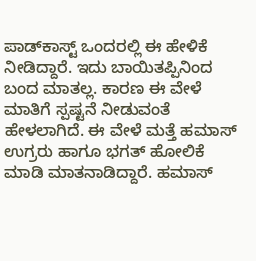ಪಾಡ್‌ಕಾಸ್ಟ್ ಒಂದರಲ್ಲಿ ಈ ಹೇಳಿಕೆ ನೀಡಿದ್ದಾರೆ. ಇದು ಬಾಯಿತಪ್ಪಿನಿಂದ ಬಂದ ಮಾತಲ್ಲ. ಕಾರಣ ಈ ವೇಳೆ ಮಾತಿಗೆ ಸ್ಪಷ್ಟನೆ ನೀಡುವಂತೆ ಹೇಳಲಾಗಿದೆ. ಈ ವೇಳೆ ಮತ್ತೆ ಹಮಾಸ್ ಉಗ್ರರು ಹಾಗೂ ಭಗತ್ ಹೋಲಿಕೆ ಮಾಡಿ ಮಾತನಾಡಿದ್ದಾರೆ. ಹಮಾಸ್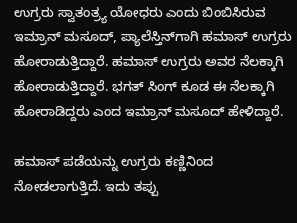ಉಗ್ರರು ಸ್ವಾತಂತ್ರ್ಯ ಯೋಧರು ಎಂದು ಬಿಂಬಿಸಿರುವ ಇಮ್ರಾನ್ ಮಸೂದ್, ಪ್ಯಾಲೆಸ್ತಿನ್‌ಗಾಗಿ ಹಮಾಸ್ ಉಗ್ರರು ಹೋರಾಡುತ್ತಿದ್ದಾರೆ. ಹಮಾಸ್ ಉಗ್ರರು ಅವರ ನೆಲಕ್ಕಾಗಿ ಹೋರಾಡುತ್ತಿದ್ದಾರೆ. ಭಗತ್ ಸಿಂಗ್ ಕೂಡ ಈ ನೆಲಕ್ಕಾಗಿ ಹೋರಾಡಿದ್ದರು ಎಂದ ಇಮ್ರಾನ್ ಮಸೂದ್ ಹೇಳಿದ್ದಾರೆ.

ಹಮಾಸ್ ಪಡೆಯನ್ನು ಉಗ್ರರು ಕಣ್ಣಿನಿಂದ ನೋಡಲಾಗುತ್ತಿದೆ. ಇದು ತಪ್ಪು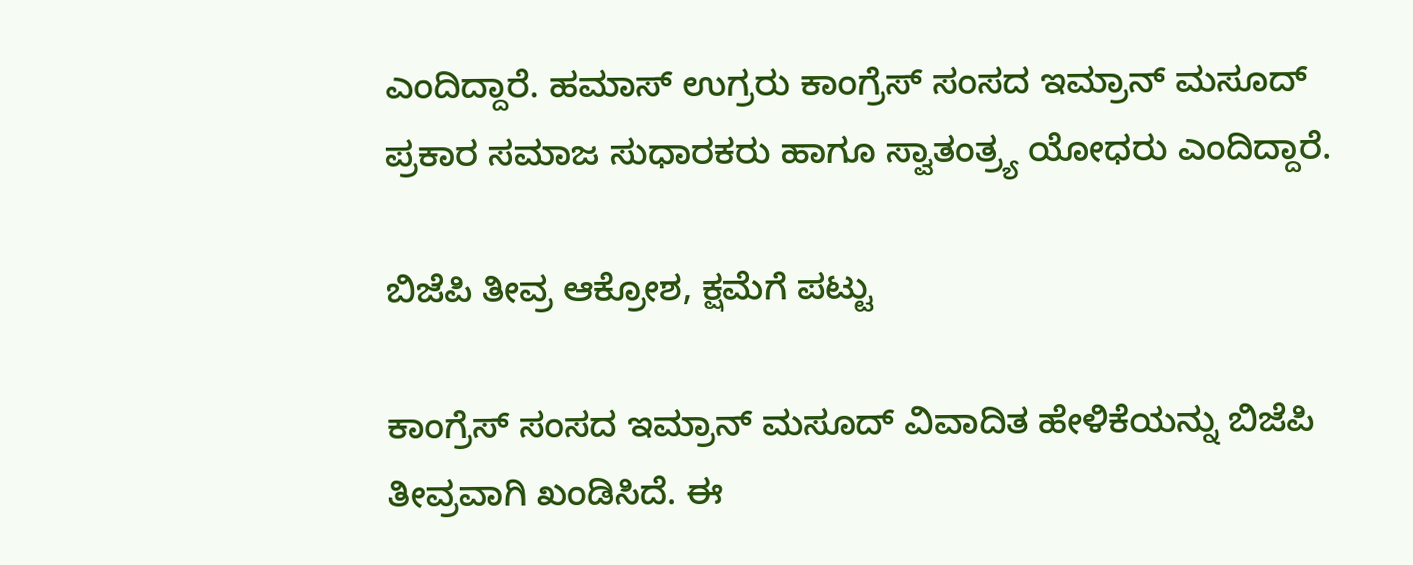ಎಂದಿದ್ದಾರೆ. ಹಮಾಸ್ ಉಗ್ರರು ಕಾಂಗ್ರೆಸ್ ಸಂಸದ ಇಮ್ರಾನ್ ಮಸೂದ್ ಪ್ರಕಾರ ಸಮಾಜ ಸುಧಾರಕರು ಹಾಗೂ ಸ್ವಾತಂತ್ರ್ಯ ಯೋಧರು ಎಂದಿದ್ದಾರೆ.

ಬಿಜೆಪಿ ತೀವ್ರ ಆಕ್ರೋಶ, ಕ್ಷಮೆಗೆ ಪಟ್ಟು

ಕಾಂಗ್ರೆಸ್ ಸಂಸದ ಇಮ್ರಾನ್ ಮಸೂದ್ ವಿವಾದಿತ ಹೇಳಿಕೆಯನ್ನು ಬಿಜೆಪಿ ತೀವ್ರವಾಗಿ ಖಂಡಿಸಿದೆ. ಈ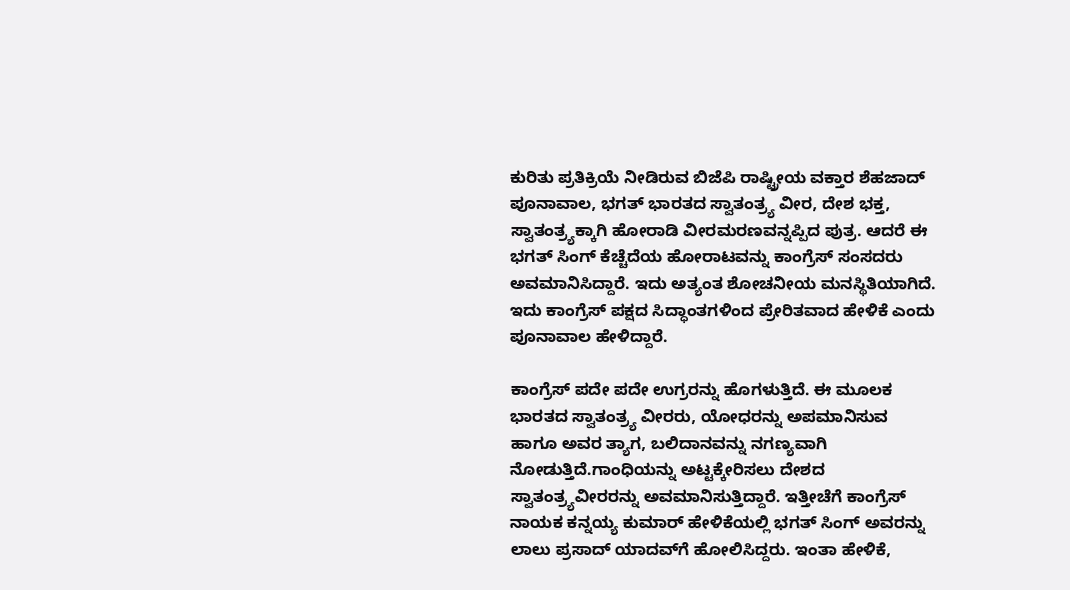ಕುರಿತು ಪ್ರತಿಕ್ರಿಯೆ ನೀಡಿರುವ ಬಿಜೆಪಿ ರಾಷ್ಟ್ರೀಯ ವಕ್ತಾರ ಶೆಹಜಾದ್ ಪೂನಾವಾಲ, ಭಗತ್ ಭಾರತದ ಸ್ವಾತಂತ್ರ್ಯ ವೀರ, ದೇಶ ಭಕ್ತ, ಸ್ವಾತಂತ್ರ್ಯಕ್ಕಾಗಿ ಹೋರಾಡಿ ವೀರಮರಣವನ್ನಪ್ಪಿದ ಪುತ್ರ. ಆದರೆ ಈ ಭಗತ್ ಸಿಂಗ್ ಕೆಚ್ಚೆದೆಯ ಹೋರಾಟವನ್ನು ಕಾಂಗ್ರೆಸ್ ಸಂಸದರು ಅವಮಾನಿಸಿದ್ದಾರೆ. ಇದು ಅತ್ಯಂತ ಶೋಚನೀಯ ಮನಸ್ಥಿತಿಯಾಗಿದೆ. ಇದು ಕಾಂಗ್ರೆಸ್ ಪಕ್ಷದ ಸಿದ್ಧಾಂತಗಳಿಂದ ಪ್ರೇರಿತವಾದ ಹೇಳಿಕೆ ಎಂದು ಪೂನಾವಾಲ ಹೇಳಿದ್ದಾರೆ.

ಕಾಂಗ್ರೆಸ್ ಪದೇ ಪದೇ ಉಗ್ರರನ್ನು ಹೊಗಳುತ್ತಿದೆ. ಈ ಮೂಲಕ ಭಾರತದ ಸ್ವಾತಂತ್ರ್ಯ ವೀರರು, ಯೋಧರನ್ನು ಅಪಮಾನಿಸುವ ಹಾಗೂ ಅವರ ತ್ಯಾಗ, ಬಲಿದಾನವನ್ನು ನಗಣ್ಯವಾಗಿ ನೋಡುತ್ತಿದೆ.ಗಾಂಧಿಯನ್ನು ಅಟ್ಟಕ್ಕೇರಿಸಲು ದೇಶದ ಸ್ವಾತಂತ್ರ್ಯವೀರರನ್ನು ಅವಮಾನಿಸುತ್ತಿದ್ದಾರೆ. ಇತ್ತೀಚೆಗೆ ಕಾಂಗ್ರೆಸ್ ನಾಯಕ ಕನ್ನಯ್ಯ ಕುಮಾರ್ ಹೇಳಿಕೆಯಲ್ಲಿ ಭಗತ್ ಸಿಂಗ್‌ ಅವರನ್ನು ಲಾಲು ಪ್ರಸಾದ್ ಯಾದವ್‌ಗೆ ಹೋಲಿಸಿದ್ದರು. ಇಂತಾ ಹೇಳಿಕೆ,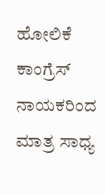ಹೋಲಿಕೆ ಕಾಂಗ್ರೆಸ್ ನಾಯಕರಿಂದ ಮಾತ್ರ ಸಾಧ್ಯ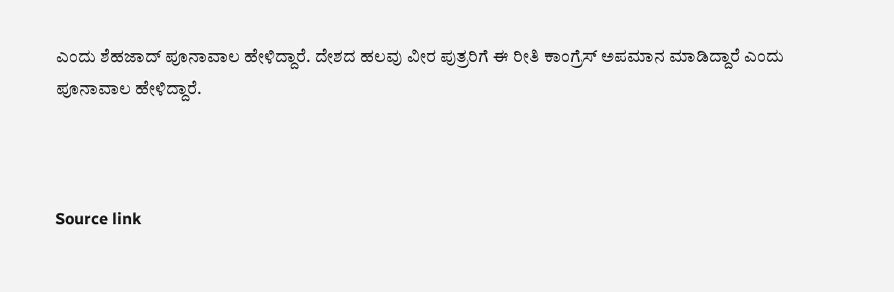ಎಂದು ಶೆಹಜಾದ್ ಪೂನಾವಾಲ ಹೇಳಿದ್ದಾರೆ. ದೇಶದ ಹಲವು ವೀರ ಪುತ್ರರಿಗೆ ಈ ರೀತಿ ಕಾಂಗ್ರೆಸ್ ಅಪಮಾನ ಮಾಡಿದ್ದಾರೆ ಎಂದು ಪೂನಾವಾಲ ಹೇಳಿದ್ದಾರೆ.



Source link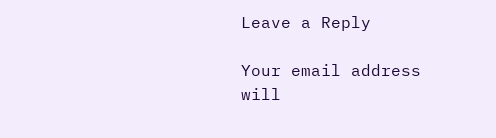Leave a Reply

Your email address will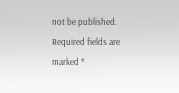not be published. Required fields are marked *